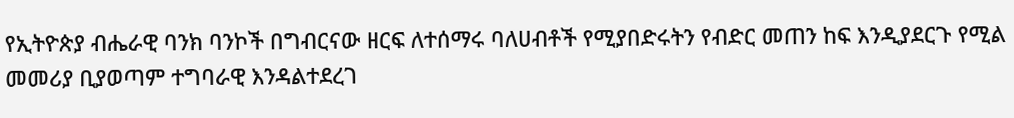የኢትዮጵያ ብሔራዊ ባንክ ባንኮች በግብርናው ዘርፍ ለተሰማሩ ባለሀብቶች የሚያበድሩትን የብድር መጠን ከፍ እንዲያደርጉ የሚል መመሪያ ቢያወጣም ተግባራዊ እንዳልተደረገ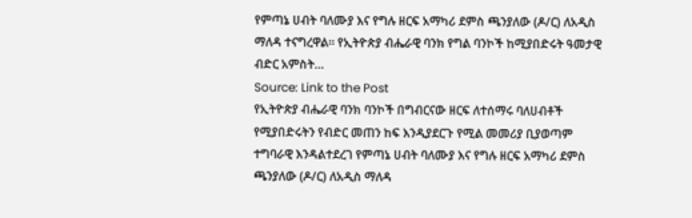የምጣኔ ሀብት ባለሙያ እና የግሉ ዘርፍ አማካሪ ደምስ ጫንያለው (ዶ/ር) ለአዲስ ማለዳ ተናግረዋል። የኢትዮጵያ ብሔራዊ ባንክ የግል ባንኮች ከሚያበድሩት ዓመታዊ ብድር አምስት…
Source: Link to the Post
የኢትዮጵያ ብሔራዊ ባንክ ባንኮች በግብርናው ዘርፍ ለተሰማሩ ባለሀብቶች የሚያበድሩትን የብድር መጠን ከፍ እንዲያደርጉ የሚል መመሪያ ቢያወጣም ተግባራዊ እንዳልተደረገ የምጣኔ ሀብት ባለሙያ እና የግሉ ዘርፍ አማካሪ ደምስ ጫንያለው (ዶ/ር) ለአዲስ ማለዳ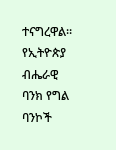ተናግረዋል። የኢትዮጵያ ብሔራዊ ባንክ የግል ባንኮች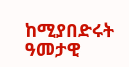ከሚያበድሩት ዓመታዊ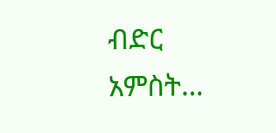ብድር አምስት…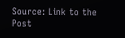Source: Link to the Post